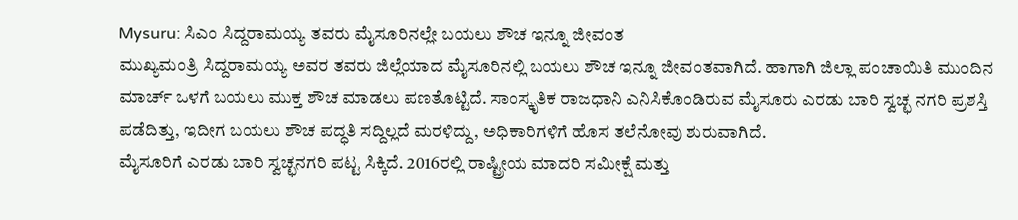Mysuru: ಸಿಎಂ ಸಿದ್ದರಾಮಯ್ಯ ತವರು ಮೈಸೂರಿನಲ್ಲೇ ಬಯಲು ಶೌಚ ಇನ್ನೂ ಜೀವಂತ
ಮುಖ್ಯಮಂತ್ರಿ ಸಿದ್ದರಾಮಯ್ಯ ಅವರ ತವರು ಜಿಲ್ಲೆಯಾದ ಮೈಸೂರಿನಲ್ಲಿ ಬಯಲು ಶೌಚ ಇನ್ನೂ ಜೀವಂತವಾಗಿದೆ. ಹಾಗಾಗಿ ಜಿಲ್ಲಾ ಪಂಚಾಯಿತಿ ಮುಂದಿನ ಮಾರ್ಚ್ ಒಳಗೆ ಬಯಲು ಮುಕ್ತ ಶೌಚ ಮಾಡಲು ಪಣತೊಟ್ಟಿದೆ. ಸಾಂಸ್ಕೃತಿಕ ರಾಜಧಾನಿ ಎನಿಸಿಕೊಂಡಿರುವ ಮೈಸೂರು ಎರಡು ಬಾರಿ ಸ್ವಚ್ಛ ನಗರಿ ಪ್ರಶಸ್ತಿ ಪಡೆದಿತ್ತು, ಇದೀಗ ಬಯಲು ಶೌಚ ಪದ್ಧತಿ ಸದ್ದಿಲ್ಲದೆ ಮರಳಿದ್ದು, ಅಧಿಕಾರಿಗಳಿಗೆ ಹೊಸ ತಲೆನೋವು ಶುರುವಾಗಿದೆ.
ಮೈಸೂರಿಗೆ ಎರಡು ಬಾರಿ ಸ್ವಚ್ಛನಗರಿ ಪಟ್ಟ ಸಿಕ್ಕಿದೆ. 2016ರಲ್ಲಿ ರಾಷ್ಟ್ರೀಯ ಮಾದರಿ ಸಮೀಕ್ಷೆ ಮತ್ತು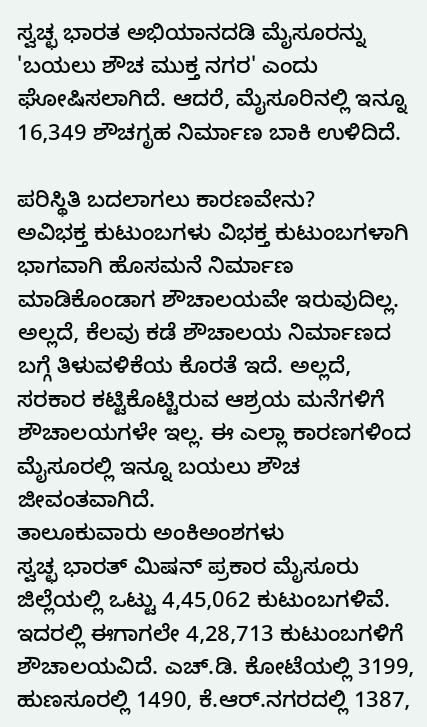ಸ್ವಚ್ಛ ಭಾರತ ಅಭಿಯಾನದಡಿ ಮೈಸೂರನ್ನು 'ಬಯಲು ಶೌಚ ಮುಕ್ತ ನಗರ' ಎಂದು ಘೋಷಿಸಲಾಗಿದೆ. ಆದರೆ, ಮೈಸೂರಿನಲ್ಲಿ ಇನ್ನೂ 16,349 ಶೌಚಗೃಹ ನಿರ್ಮಾಣ ಬಾಕಿ ಉಳಿದಿದೆ.

ಪರಿಸ್ಥಿತಿ ಬದಲಾಗಲು ಕಾರಣವೇನು?
ಅವಿಭಕ್ತ ಕುಟುಂಬಗಳು ವಿಭಕ್ತ ಕುಟುಂಬಗಳಾಗಿ ಭಾಗವಾಗಿ ಹೊಸಮನೆ ನಿರ್ಮಾಣ ಮಾಡಿಕೊಂಡಾಗ ಶೌಚಾಲಯವೇ ಇರುವುದಿಲ್ಲ. ಅಲ್ಲದೆ, ಕೆಲವು ಕಡೆ ಶೌಚಾಲಯ ನಿರ್ಮಾಣದ ಬಗ್ಗೆ ತಿಳುವಳಿಕೆಯ ಕೊರತೆ ಇದೆ. ಅಲ್ಲದೆ, ಸರಕಾರ ಕಟ್ಟಿಕೊಟ್ಟಿರುವ ಆಶ್ರಯ ಮನೆಗಳಿಗೆ ಶೌಚಾಲಯಗಳೇ ಇಲ್ಲ. ಈ ಎಲ್ಲಾ ಕಾರಣಗಳಿಂದ ಮೈಸೂರಲ್ಲಿ ಇನ್ನೂ ಬಯಲು ಶೌಚ ಜೀವಂತವಾಗಿದೆ.
ತಾಲೂಕುವಾರು ಅಂಕಿಅಂಶಗಳು
ಸ್ವಚ್ಛ ಭಾರತ್ ಮಿಷನ್ ಪ್ರಕಾರ ಮೈಸೂರು ಜಿಲ್ಲೆಯಲ್ಲಿ ಒಟ್ಟು 4,45,062 ಕುಟುಂಬಗಳಿವೆ. ಇದರಲ್ಲಿ ಈಗಾಗಲೇ 4,28,713 ಕುಟುಂಬಗಳಿಗೆ ಶೌಚಾಲಯವಿದೆ. ಎಚ್.ಡಿ. ಕೋಟೆಯಲ್ಲಿ 3199, ಹುಣಸೂರಲ್ಲಿ 1490, ಕೆ.ಆರ್.ನಗರದಲ್ಲಿ 1387,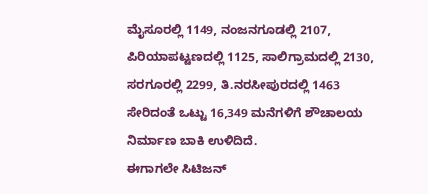ಮೈಸೂರಲ್ಲಿ 1149, ನಂಜನಗೂಡಲ್ಲಿ 2107, ಪಿರಿಯಾಪಟ್ಟಣದಲ್ಲಿ 1125, ಸಾಲಿಗ್ರಾಮದಲ್ಲಿ 2130, ಸರಗೂರಲ್ಲಿ 2299, ತಿ.ನರಸೀಪುರದಲ್ಲಿ 1463 ಸೇರಿದಂತೆ ಒಟ್ಟು 16,349 ಮನೆಗಳಿಗೆ ಶೌಚಾಲಯ ನಿರ್ಮಾಣ ಬಾಕಿ ಉಳಿದಿದೆ.
ಈಗಾಗಲೇ ಸಿಟಿಜನ್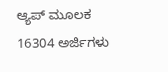ಆ್ಯಪ್ ಮೂಲಕ 16304 ಅರ್ಜಿಗಳು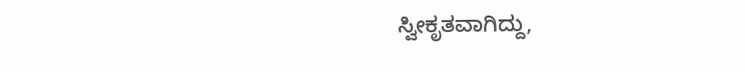ಸ್ವೀಕೃತವಾಗಿದ್ದು,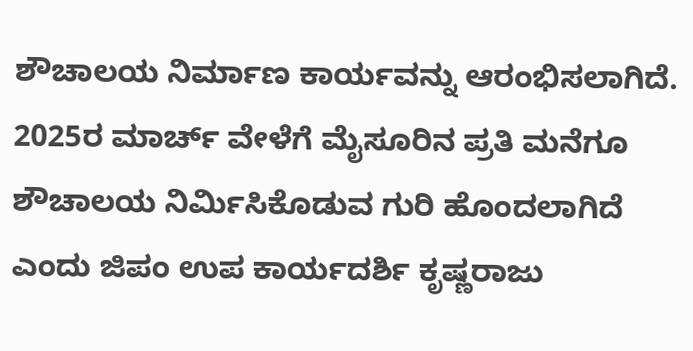ಶೌಚಾಲಯ ನಿರ್ಮಾಣ ಕಾರ್ಯವನ್ನು ಆರಂಭಿಸಲಾಗಿದೆ. 2025ರ ಮಾರ್ಚ್ ವೇಳೆಗೆ ಮೈಸೂರಿನ ಪ್ರತಿ ಮನೆಗೂ ಶೌಚಾಲಯ ನಿರ್ಮಿಸಿಕೊಡುವ ಗುರಿ ಹೊಂದಲಾಗಿದೆ ಎಂದು ಜಿಪಂ ಉಪ ಕಾರ್ಯದರ್ಶಿ ಕೃಷ್ಣರಾಜು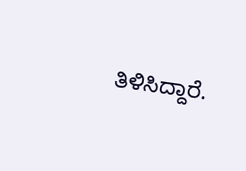ತಿಳಿಸಿದ್ದಾರೆ.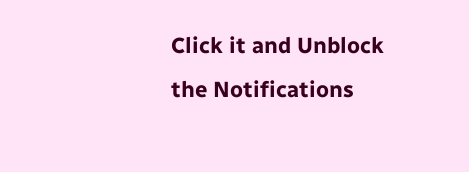Click it and Unblock the Notifications